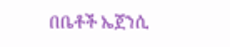በቤቶች ኤጀንሲ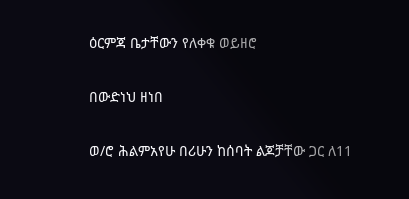ዕርምጃ ቤታቸውን የለቀቁ ወይዘሮ

በውድነህ ዘነበ

ወ/ሮ ሕልምአየሁ በሪሁን ከሰባት ልጆቻቸው ጋር ለ11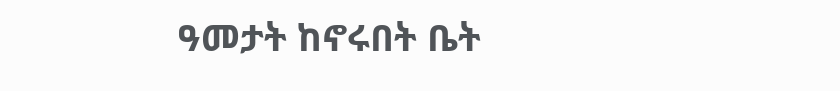ዓመታት ከኖሩበት ቤት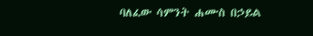ባለፈው ሳምንት ሐሙስ በኃይል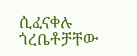ሲፈናቀሉ ጎረቤቶቻቸው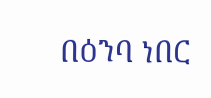በዕንባ ነበር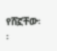የሸኟቸው፡፡